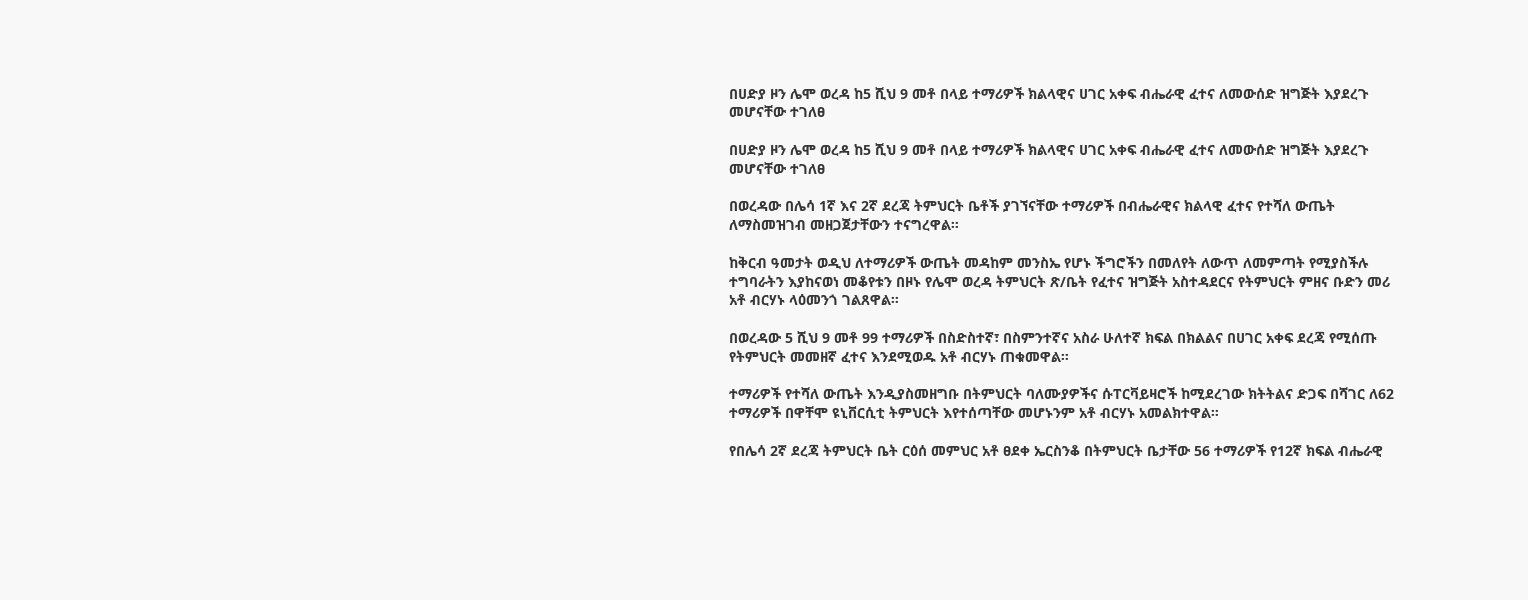በሀድያ ዞን ሌሞ ወረዳ ከ5 ሺህ 9 መቶ በላይ ተማሪዎች ክልላዊና ሀገር አቀፍ ብሔራዊ ፈተና ለመውሰድ ዝግጅት እያደረጉ መሆናቸው ተገለፀ

በሀድያ ዞን ሌሞ ወረዳ ከ5 ሺህ 9 መቶ በላይ ተማሪዎች ክልላዊና ሀገር አቀፍ ብሔራዊ ፈተና ለመውሰድ ዝግጅት እያደረጉ መሆናቸው ተገለፀ

በወረዳው በሌሳ 1ኛ እና 2ኛ ደረጃ ትምህርት ቤቶች ያገኘናቸው ተማሪዎች በብሔራዊና ክልላዊ ፈተና የተሻለ ውጤት ለማስመዝገብ መዘጋጀታቸውን ተናግረዋል።

ከቅርብ ዓመታት ወዲህ ለተማሪዎች ውጤት መዳከም መንስኤ የሆኑ ችግሮችን በመለየት ለውጥ ለመምጣት የሚያስችሉ ተግባራትን እያከናወነ መቆየቱን በዞኑ የሌሞ ወረዳ ትምህርት ጽ/ቤት የፈተና ዝግጅት አስተዳደርና የትምህርት ምዘና ቡድን መሪ አቶ ብርሃኑ ላዕመንጎ ገልጸዋል።

በወረዳው 5 ሺህ 9 መቶ 99 ተማሪዎች በስድስተኛ፣ በስምንተኛና አስራ ሁለተኛ ክፍል በክልልና በሀገር አቀፍ ደረጃ የሚሰጡ የትምህርት መመዘኛ ፈተና እንደሚወዱ አቶ ብርሃኑ ጠቁመዋል።

ተማሪዎች የተሻለ ውጤት እንዲያስመዘግቡ በትምህርት ባለሙያዎችና ሱፐርቫይዛሮች ከሚደረገው ክትትልና ድጋፍ በሻገር ለ62 ተማሪዎች በዋቸሞ ዩኒቨርሲቲ ትምህርት እየተሰጣቸው መሆኑንም አቶ ብርሃኑ አመልክተዋል።

የበሌሳ 2ኛ ደረጃ ትምህርት ቤት ርዕሰ መምህር አቶ ፀደቀ ኤርስንቆ በትምህርት ቤታቸው 56 ተማሪዎች የ12ኛ ክፍል ብሔራዊ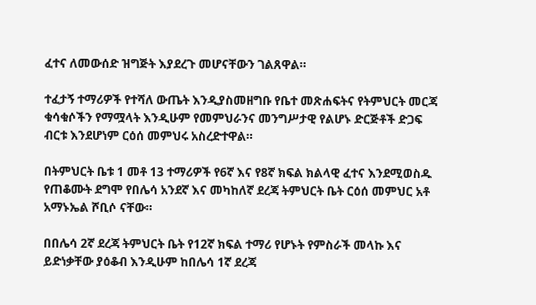ፈተና ለመውሰድ ዝግጅት እያደረጉ መሆናቸውን ገልጸዋል።

ተፈታኝ ተማሪዎች የተሻለ ውጤት እንዲያስመዘግቡ የቤተ መጽሐፍትና የትምህርት መርጃ ቁሳቁሶችን የማሟላት እንዲሁም የመምህራንና መንግሥታዊ የልሆኑ ድርጅቶች ድጋፍ ብርቱ እንደሆነም ርዕሰ መምህሩ አስረድተዋል።

በትምህርት ቤቱ 1 መቶ 13 ተማሪዎች የ6ኛ እና የ8ኛ ክፍል ክልላዊ ፈተና እንደሚወስዱ የጠቆሙት ደግሞ የበሌሳ አንደኛ እና መካከለኛ ደረጃ ትምህርት ቤት ርዕሰ መምህር አቶ አማኑኤል ሾቢሶ ናቸው።

በበሌሳ 2ኛ ደረጃ ትምህርት ቤት የ12ኛ ክፍል ተማሪ የሆኑት የምስራች መላኩ እና ይድነቃቸው ያዕቆብ እንዲሁም ከበሌሳ 1ኛ ደረጃ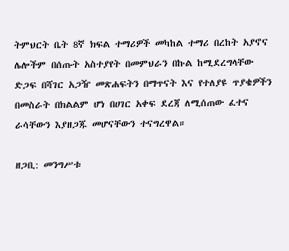ትምህርት ቤት 8ኛ ክፍል ተማሪዎች መካከል ተማሪ በረከት አያኖና ሌሎችም በሰጡት አስተያየት በመምህራን በኩል ከሚደረግላቸው ድጋፍ በሻገር አጋዥ መጽሐፍትን በማጥናት እና የተለያዩ ጥያቄዎችን በመስራት በክልልም ሆነ በሀገር አቀፍ ደረጃ ለሚሰጠው ፈተና ራሳቸውን እያዘጋጁ መሆናቸውን ተናግረዋል።

ዘጋቢ: መንግሥቱ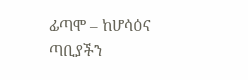ፊጣሞ – ከሆሳዕና ጣቢያችን